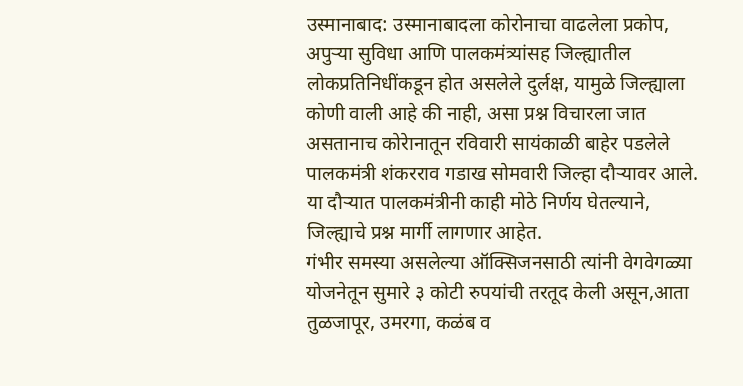उस्मानाबाद: उस्मानाबादला कोरोनाचा वाढलेला प्रकोप, अपुऱ्या सुविधा आणि पालकमंत्र्यांसह जिल्ह्यातील लोकप्रतिनिधींकडून होत असलेले दुर्लक्ष, यामुळे जिल्ह्याला कोणी वाली आहे की नाही, असा प्रश्न विचारला जात असतानाच कोरेानातून रविवारी सायंकाळी बाहेर पडलेले पालकमंत्री शंकरराव गडाख सोमवारी जिल्हा दौऱ्यावर आले. या दौऱ्यात पालकमंत्रीनी काही मोठे निर्णय घेतल्याने, जिल्ह्याचे प्रश्न मार्गी लागणार आहेत.
गंभीर समस्या असलेल्या ऑक्सिजनसाठी त्यांनी वेगवेगळ्या योजनेतून सुमारे ३ कोटी रुपयांची तरतूद केली असून,आता तुळजापूर, उमरगा, कळंब व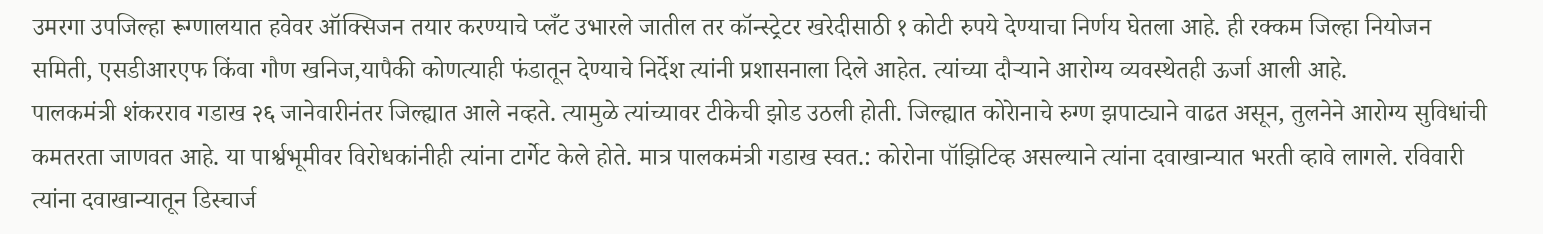उमरगा उपजिल्हा रूग्णालयात हवेवर ऑक्सिजन तयार करण्याचे प्लँट उभारले जातील तर कॉन्स्ट्रेटर खरेदीसाठी १ कोटी रुपये देण्याचा निर्णय घेतला आहे. ही रक्कम जिल्हा नियोजन समिती, एसडीआरएफ किंवा गौण खनिज,यापैकी कोणत्याही फंडातून देण्याचे निर्देश त्यांनी प्रशासनाला दिले आहेत. त्यांच्या दौऱ्याने आरोग्य व्यवस्थेतही ऊर्जा आली आहे.
पालकमंत्री शंकरराव गडाख २६ जानेवारीनंतर जिल्ह्यात आले नव्हते. त्यामुळे त्यांच्यावर टीकेची झोड उठली होती. जिल्ह्यात कोरेानाचे रुग्ण झपाट्याने वाढत असून, तुलनेने आरोग्य सुविधांची कमतरता जाणवत आहे. या पार्श्वभूमीवर विरोधकांनीही त्यांना टार्गेट केले होते. मात्र पालकमंत्री गडाख स्वत.: कोरोना पॉझिटिव्ह असल्याने त्यांना दवाखान्यात भरती व्हावे लागले. रविवारी त्यांना दवाखान्यातून डिस्चार्ज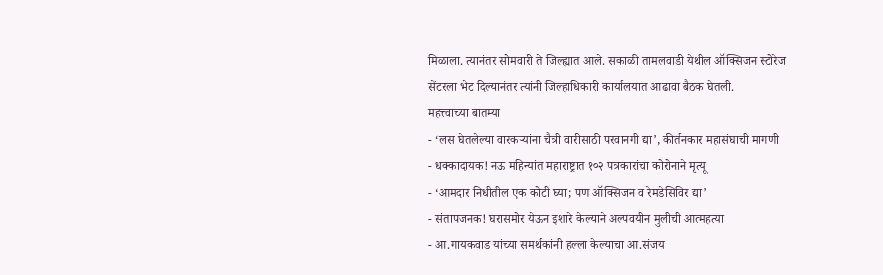मिळाला. त्यानंतर सोमवारी ते जिल्ह्यात आले. सकाळी तामलवाडी येथील ऑक्सिजन स्टोरेज सेंटरला भेट दिल्यानंतर त्यांनी जिल्हाधिकारी कार्यालयात आढावा बैठक घेतली.
महत्त्वाच्या बातम्या
- ‘लस घेतलेल्या वारकऱ्यांना चैत्री वारीसाठी परवानगी द्या’, कीर्तनकार महासंघाची मागणी
- धक्कादायक! नऊ महिन्यांत महाराष्ट्रात १०२ पत्रकारांचा कोरोनाने मृत्यू
- ‘आमदार निधीतील एक कोटी घ्या; पण ऑक्सिजन व रेमडेसिविर द्या’
- संतापजनक! घरासमोर येऊन इशारे केल्याने अल्पवयीन मुलीची आत्महत्या
- आ.गायकवाड यांच्या समर्थकांनी हल्ला केल्याचा आ.संजय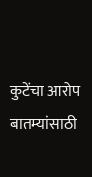कुटेंचा आरोप
बातम्यांसाठी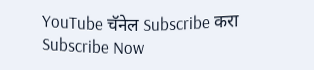YouTube चॅनेल Subscribe करा
Subscribe Now